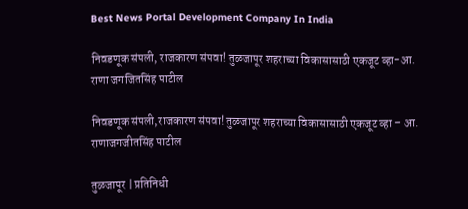Best News Portal Development Company In India

निवडणूक संपली, राजकारण संपवा! तुळजापूर शहराच्या विकासासाठी एकजूट व्हा-आ. राणा जगजितसिंह पाटील

निवडणूक संपली,राजकारण संपवा! तुळजापूर शहराच्या विकासासाठी एकजूट व्हा – आ. राणाजगजीतसिंह पाटील

तुळजापूर | प्रतिनिधी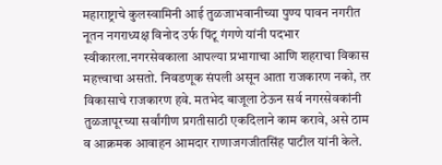महाराष्ट्राचे कुलस्वामिनी आई तुळजाभवानीच्या पुण्य पावन नगरीत नूतन नगराध्यक्ष विनोद उर्फ पिंटू गंगणे यांनी पदभार स्वीकारला.नगरसेवकाला आपल्या प्रभागाचा आणि शहराचा विकास महत्त्वाचा असतो. निवडणूक संपली असून आता राजकारण नको, तर विकासाचे राजकारण हवे. मतभेद बाजूला ठेऊन सर्व नगरसेवकांनी तुळजापूरच्या सर्वांगीण प्रगतीसाठी एकदिलाने काम करावे, असे ठाम व आक्रमक आवाहन आमदार राणाजगजीतसिंह पाटील यांनी केले.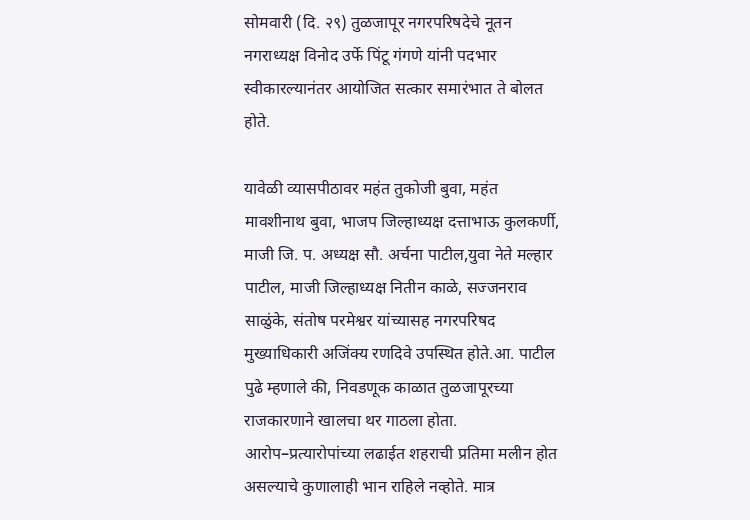सोमवारी (दि. २९) तुळजापूर नगरपरिषदेचे नूतन नगराध्यक्ष विनोद उर्फे पिंटू गंगणे यांनी पदभार स्वीकारल्यानंतर आयोजित सत्कार समारंभात ते बोलत होते.

यावेळी व्यासपीठावर महंत तुकोजी बुवा, महंत मावशीनाथ बुवा, भाजप जिल्हाध्यक्ष दत्ताभाऊ कुलकर्णी, माजी जि. प. अध्यक्ष सौ. अर्चना पाटील,युवा नेते मल्हार पाटील, माजी जिल्हाध्यक्ष नितीन काळे, सज्जनराव साळुंके, संतोष परमेश्वर यांच्यासह नगरपरिषद मुख्याधिकारी अजिंक्य रणदिवे उपस्थित होते.आ. पाटील पुढे म्हणाले की, निवडणूक काळात तुळजापूरच्या राजकारणाने खालचा थर गाठला होता. आरोप–प्रत्यारोपांच्या लढाईत शहराची प्रतिमा मलीन होत असल्याचे कुणालाही भान राहिले नव्होते. मात्र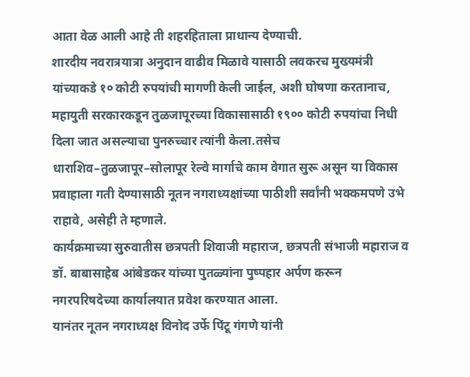आता वेळ आली आहे ती शहरहिताला प्राधान्य देण्याची.
शारदीय नवरात्रयात्रा अनुदान वाढीव मिळावे यासाठी लवकरच मुख्यमंत्री यांच्याकडे १० कोटी रुपयांची मागणी केली जाईल, अशी घोषणा करतानाच, महायुती सरकारकडून तुळजापूरच्या विकासासाठी १९०० कोटी रुपयांचा निधी दिला जात असल्याचा पुनरुच्चार त्यांनी केला.तसेच धाराशिव–तुळजापूर–सोलापूर रेल्वे मार्गाचे काम वेगात सुरू असून या विकास प्रवाहाला गती देण्यासाठी नूतन नगराध्यक्षांच्या पाठीशी सर्वांनी भक्कमपणे उभे राहावे, असेही ते म्हणाले.
कार्यक्रमाच्या सुरुवातीस छत्रपती शिवाजी महाराज, छत्रपती संभाजी महाराज व डॉ. बाबासाहेब आंबेडकर यांच्या पुतळ्यांना पुष्पहार अर्पण करून नगरपरिषदेच्या कार्यालयात प्रवेश करण्यात आला.
यानंतर नूतन नगराध्यक्ष विनोद उर्फे पिंटू गंगणे यांनी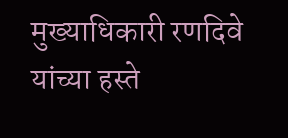मुख्याधिकारी रणदिवे यांच्या हस्ते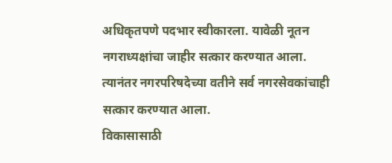अधिकृतपणे पदभार स्वीकारला. यावेळी नूतन नगराध्यक्षांचा जाहीर सत्कार करण्यात आला.
त्यानंतर नगरपरिषदेच्या वतीने सर्व नगरसेवकांचाही सत्कार करण्यात आला.
विकासासाठी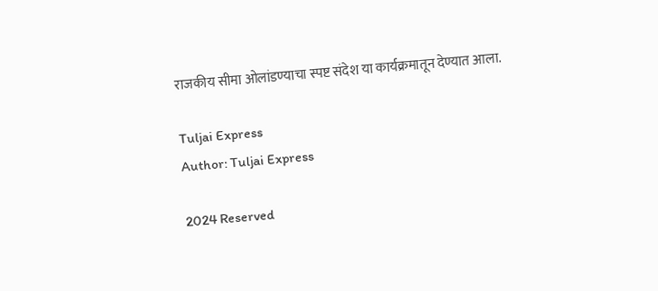राजकीय सीमा ओलांडण्याचा स्पष्ट संदेश या कार्यक्रमातून देण्यात आला.

Tuljai Express
Author: Tuljai Express

2024 Reserved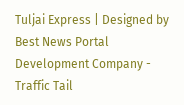Tuljai Express | Designed by Best News Portal Development Company - Traffic Tail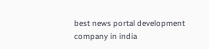best news portal development company in india